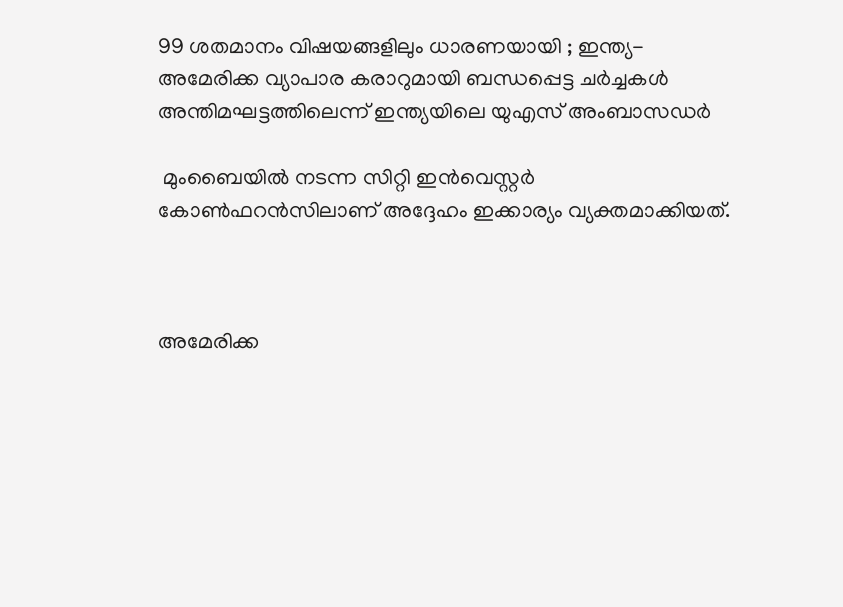99 ശതമാനം വിഷയങ്ങളിലും ധാരണയായി ; ഇന്ത്യ-അമേരിക്ക വ്യാപാര കരാറുമായി ബന്ധപ്പെട്ട ചര്‍ച്ചകള്‍ അന്തിമഘട്ടത്തിലെന്ന് ഇന്ത്യയിലെ യുഎസ് അംബാസഡര്‍

 മുംബൈയില്‍ നടന്ന സിറ്റി ഇന്‍വെസ്റ്റര്‍ കോണ്‍ഫറന്‍സിലാണ് അദ്ദേഹം ഇക്കാര്യം വ്യക്തമാക്കിയത്.



അമേരിക്ക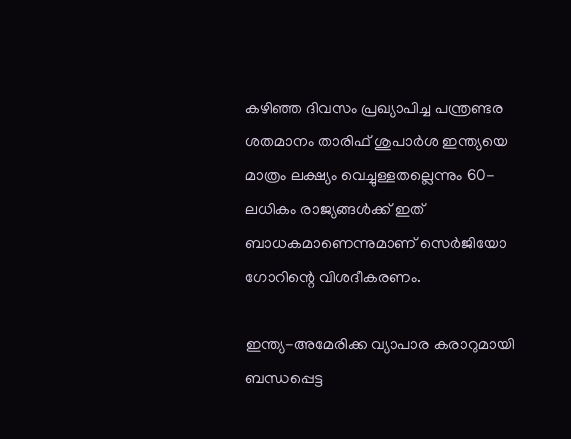കഴിഞ്ഞ ദിവസം പ്രഖ്യാപിച്ച പന്ത്രണ്ടര ശതമാനം താരിഫ് ശുപാര്‍ശ ഇന്ത്യയെ മാത്രം ലക്ഷ്യം വെച്ചുള്ളതല്ലെന്നും 60-ലധികം രാജ്യങ്ങള്‍ക്ക് ഇത് ബാധകമാണെന്നുമാണ് സെര്‍ജിയോ ഗോറിന്റെ വിശദീകരണം.

ഇന്ത്യ-അമേരിക്ക വ്യാപാര കരാറുമായി ബന്ധപ്പെട്ട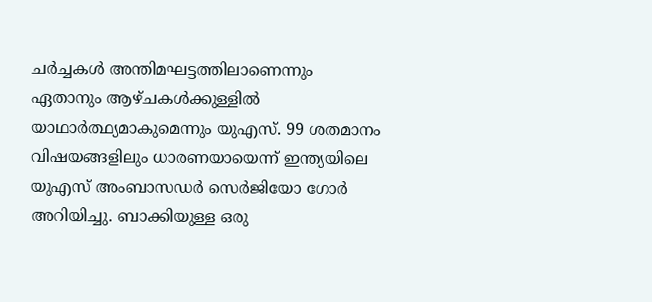ചര്‍ച്ചകള്‍ അന്തിമഘട്ടത്തിലാണെന്നും ഏതാനും ആഴ്ചകള്‍ക്കുള്ളില്‍ യാഥാര്‍ത്ഥ്യമാകുമെന്നും യുഎസ്. 99 ശതമാനം വിഷയങ്ങളിലും ധാരണയായെന്ന് ഇന്ത്യയിലെ യുഎസ് അംബാസഡര്‍ സെര്‍ജിയോ ഗോര്‍ അറിയിച്ചു. ബാക്കിയുള്ള ഒരു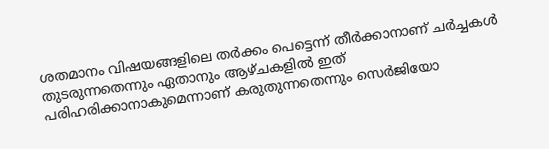ശതമാനം വിഷയങ്ങളിലെ തര്‍ക്കം പെട്ടെന്ന് തീര്‍ക്കാനാണ് ചര്‍ച്ചകള്‍ തുടരുന്നതെന്നും ഏതാനും ആഴ്ചകളില്‍ ഇത് പരിഹരിക്കാനാകുമെന്നാണ് കരുതുന്നതെന്നും സെര്‍ജിയോ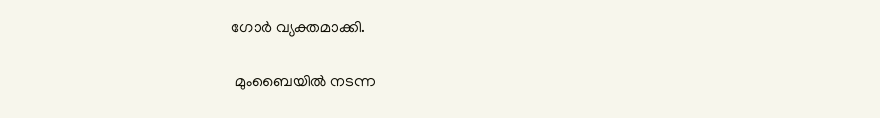ഗോര്‍ വ്യക്തമാക്കി.

 മുംബൈയില്‍ നടന്ന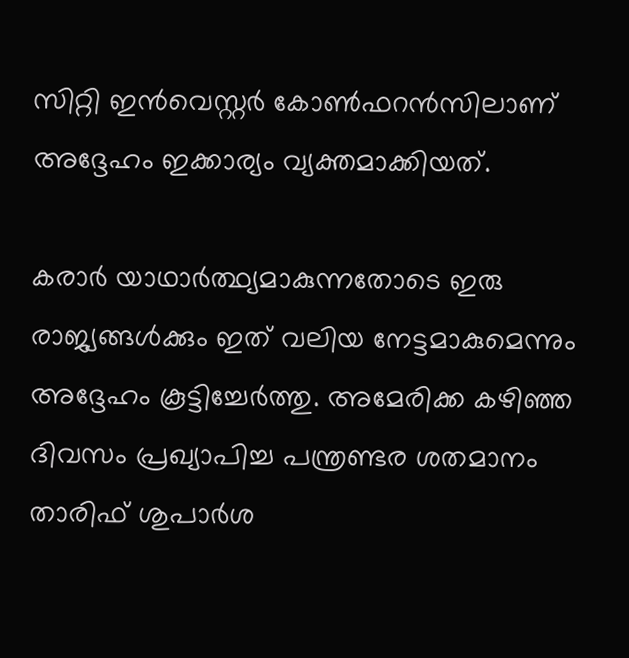സിറ്റി ഇന്‍വെസ്റ്റര്‍ കോണ്‍ഫറന്‍സിലാണ് അദ്ദേഹം ഇക്കാര്യം വ്യക്തമാക്കിയത്.

കരാര്‍ യാഥാര്‍ത്ഥ്യമാകുന്നതോടെ ഇരു രാജ്യങ്ങള്‍ക്കും ഇത് വലിയ നേട്ടമാകുമെന്നും അദ്ദേഹം കൂട്ടിച്ചേര്‍ത്തു. അമേരിക്ക കഴിഞ്ഞ ദിവസം പ്രഖ്യാപിച്ച പന്ത്രണ്ടര ശതമാനം താരിഫ് ശുപാര്‍ശ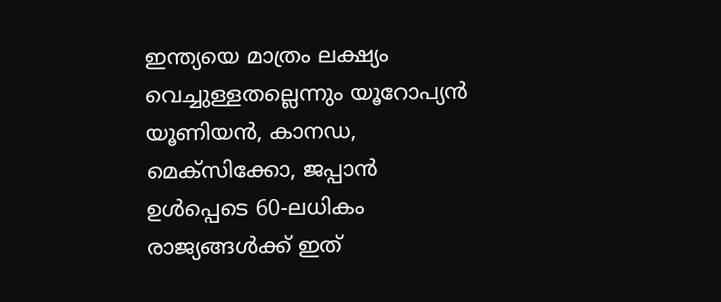ഇന്ത്യയെ മാത്രം ലക്ഷ്യം വെച്ചുള്ളതല്ലെന്നും യൂറോപ്യന്‍ യൂണിയന്‍, കാനഡ, മെക്‌സിക്കോ, ജപ്പാന്‍ ഉള്‍പ്പെടെ 60-ലധികം രാജ്യങ്ങള്‍ക്ക് ഇത്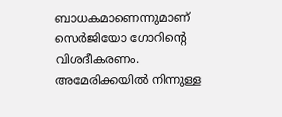ബാധകമാണെന്നുമാണ് സെര്‍ജിയോ ഗോറിന്റെ വിശദീകരണം. അമേരിക്കയില്‍ നിന്നുള്ള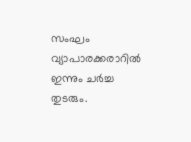സംഘം വ്യാപാരക്കരാറില്‍ ഇന്നും ചര്‍ച്ച തുടരും.